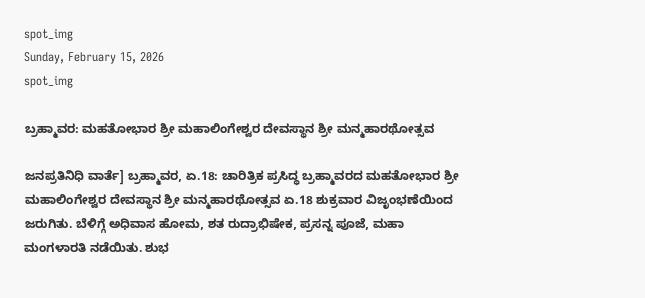spot_img
Sunday, February 15, 2026
spot_img

ಬ್ರಹ್ಮಾವರ: ಮಹತೋಭಾರ ಶ್ರೀ ಮಹಾಲಿಂಗೇಶ್ವರ ದೇವಸ್ಥಾನ ಶ್ರೀ ಮನ್ಮಹಾರಥೋತ್ಸವ

ಜನಪ್ರತಿನಿಧಿ ವಾರ್ತೆ] ಬ್ರಹ್ಮಾವರ, ಏ.18: ಚಾರಿತ್ರಿಕ ಪ್ರಸಿದ್ಧ ಬ್ರಹ್ಮಾವರದ ಮಹತೋಭಾರ ಶ್ರೀ ಮಹಾಲಿಂಗೇಶ್ವರ ದೇವಸ್ಥಾನ ಶ್ರೀ ಮನ್ಮಹಾರಥೋತ್ಸವ ಏ.18 ಶುಕ್ರವಾರ ವಿಜೃಂಭಣೆಯಿಂದ ಜರುಗಿತು. ಬೆಳಿಗ್ಗೆ ಅಧಿವಾಸ ಹೋಮ, ಶತ ರುದ್ರಾಭಿಷೇಕ, ಪ್ರಸನ್ನ ಪೂಜೆ, ಮಹಾ ಮಂಗಳಾರತಿ ನಡೆಯಿತು. ಶುಭ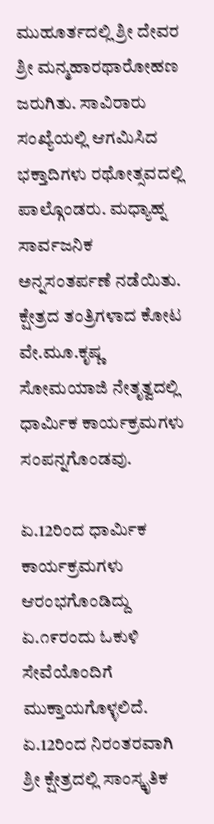ಮುಹೂರ್ತದಲ್ಲಿ ಶ್ರೀ ದೇವರ ಶ್ರೀ ಮನ್ಮಹಾರಥಾರೋಹಣ ಜರುಗಿತು. ಸಾವಿರಾರು ಸಂಖ್ಯೆಯಲ್ಲಿ ಆಗಮಿಸಿದ ಭಕ್ತಾದಿಗಳು ರಥೋತ್ಸವದಲ್ಲಿ ಪಾಲ್ಗೊಂಡರು. ಮಧ್ಯಾಹ್ನ ಸಾರ್ವಜನಿಕ ಅನ್ನಸಂತರ್ಪಣೆ ನಡೆಯಿತು. ಕ್ಷೇತ್ರದ ತಂತ್ರಿಗಳಾದ ಕೋಟ ವೇ.ಮೂ.ಕೃಷ್ಣ ಸೋಮಯಾಜಿ ನೇತೃತ್ವದಲ್ಲಿ ಧಾರ್ಮಿಕ ಕಾರ್ಯಕ್ರಮಗಳು ಸಂಪನ್ನಗೊಂಡವು.

ಏ.12ರಿಂದ ಧಾರ್ಮಿಕ ಕಾರ್ಯಕ್ರಮಗಳು ಆರಂಭಗೊಂಡಿದ್ದು ಏ.೧೯ರಂದು ಓಕುಳಿ ಸೇವೆಯೊಂದಿಗೆ ಮುಕ್ತಾಯಗೊಳ್ಳಲಿದೆ. ಏ.12ರಿಂದ ನಿರಂತರವಾಗಿ ಶ್ರೀ ಕ್ಷೇತ್ರದಲ್ಲಿ ಸಾಂಸ್ಕೃತಿಕ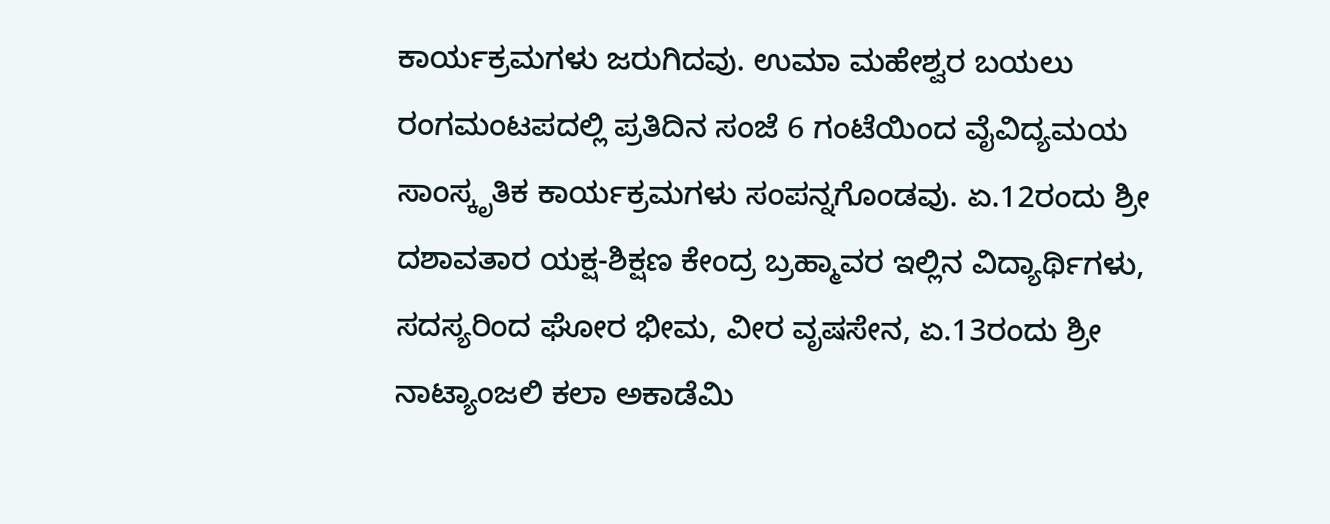ಕಾರ್ಯಕ್ರಮಗಳು ಜರುಗಿದವು. ಉಮಾ ಮಹೇಶ್ವರ ಬಯಲು ರಂಗಮಂಟಪದಲ್ಲಿ ಪ್ರತಿದಿನ ಸಂಜೆ 6 ಗಂಟೆಯಿಂದ ವೈವಿದ್ಯಮಯ ಸಾಂಸ್ಕೃತಿಕ ಕಾರ್ಯಕ್ರಮಗಳು ಸಂಪನ್ನಗೊಂಡವು. ಏ.12ರಂದು ಶ್ರೀ ದಶಾವತಾರ ಯಕ್ಷ-ಶಿಕ್ಷಣ ಕೇಂದ್ರ ಬ್ರಹ್ಮಾವರ ಇಲ್ಲಿನ ವಿದ್ಯಾರ್ಥಿಗಳು, ಸದಸ್ಯರಿಂದ ಘೋರ ಭೀಮ, ವೀರ ವೃಷಸೇನ, ಏ.13ರಂದು ಶ್ರೀ ನಾಟ್ಯಾಂಜಲಿ ಕಲಾ ಅಕಾಡೆಮಿ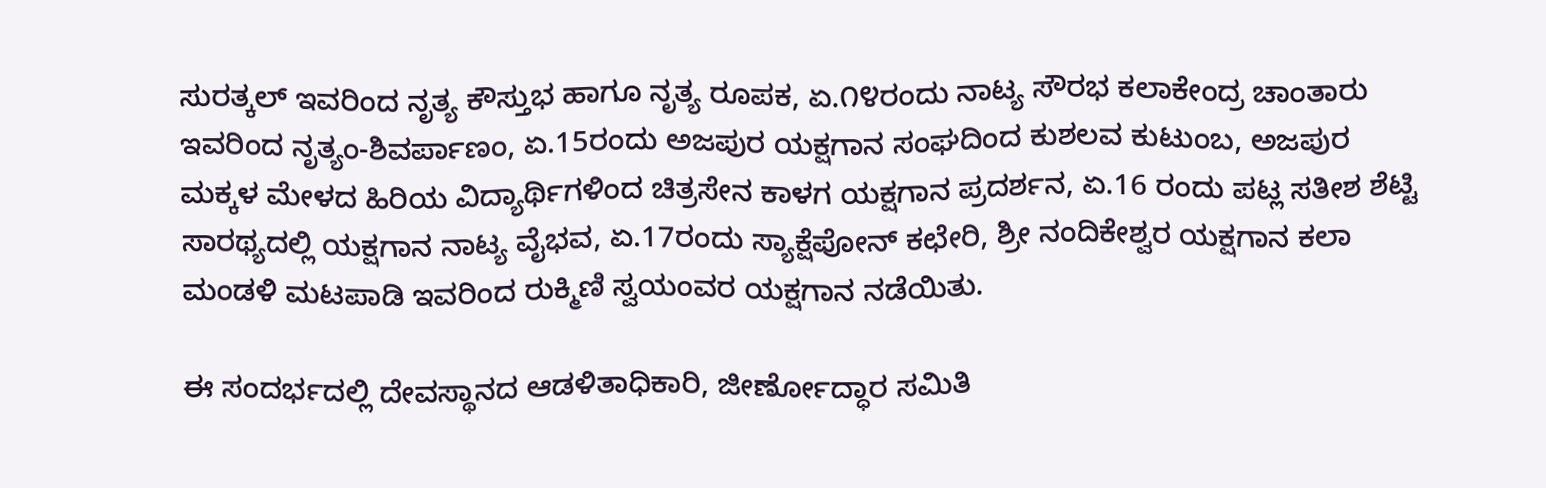ಸುರತ್ಕಲ್ ಇವರಿಂದ ನೃತ್ಯ ಕೌಸ್ತುಭ ಹಾಗೂ ನೃತ್ಯ ರೂಪಕ, ಏ.೧೪ರಂದು ನಾಟ್ಯ ಸೌರಭ ಕಲಾಕೇಂದ್ರ ಚಾಂತಾರು ಇವರಿಂದ ನೃತ್ಯಂ-ಶಿವರ್ಪಾಣಂ, ಏ.15ರಂದು ಅಜಪುರ ಯಕ್ಷಗಾನ ಸಂಘದಿಂದ ಕುಶಲವ ಕುಟುಂಬ, ಅಜಪುರ ಮಕ್ಕಳ ಮೇಳದ ಹಿರಿಯ ವಿದ್ಯಾರ್ಥಿಗಳಿಂದ ಚಿತ್ರಸೇನ ಕಾಳಗ ಯಕ್ಷಗಾನ ಪ್ರದರ್ಶನ, ಏ.16 ರಂದು ಪಟ್ಲ ಸತೀಶ ಶೆಟ್ಟಿ ಸಾರಥ್ಯದಲ್ಲಿ ಯಕ್ಷಗಾನ ನಾಟ್ಯ ವೈಭವ, ಏ.17ರಂದು ಸ್ಯಾಕ್ಷೆಪೋನ್ ಕಛೇರಿ, ಶ್ರೀ ನಂದಿಕೇಶ್ವರ ಯಕ್ಷಗಾನ ಕಲಾ ಮಂಡಳಿ ಮಟಪಾಡಿ ಇವರಿಂದ ರುಕ್ಮಿಣಿ ಸ್ವಯಂವರ ಯಕ್ಷಗಾನ ನಡೆಯಿತು.

ಈ ಸಂದರ್ಭದಲ್ಲಿ ದೇವಸ್ಥಾನದ ಆಡಳಿತಾಧಿಕಾರಿ, ಜೀರ್ಣೋದ್ಧಾರ ಸಮಿತಿ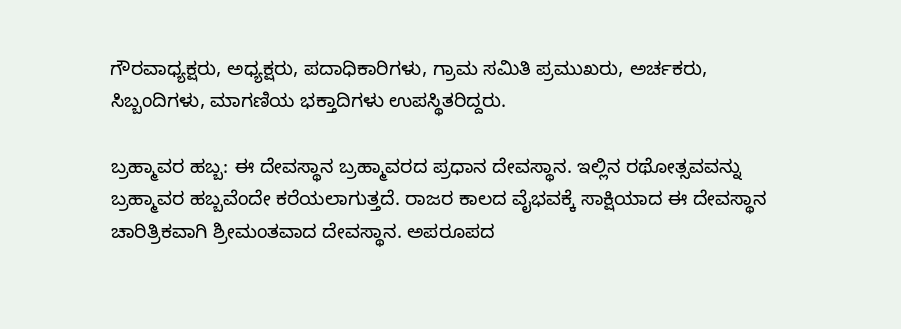ಗೌರವಾಧ್ಯಕ್ಷರು, ಅಧ್ಯಕ್ಷರು, ಪದಾಧಿಕಾರಿಗಳು, ಗ್ರಾಮ ಸಮಿತಿ ಪ್ರಮುಖರು, ಅರ್ಚಕರು, ಸಿಬ್ಬಂದಿಗಳು, ಮಾಗಣಿಯ ಭಕ್ತಾದಿಗಳು ಉಪಸ್ಥಿತರಿದ್ದರು.

ಬ್ರಹ್ಮಾವರ ಹಬ್ಬ: ಈ ದೇವಸ್ಥಾನ ಬ್ರಹ್ಮಾವರದ ಪ್ರಧಾನ ದೇವಸ್ಥಾನ. ಇಲ್ಲಿನ ರಥೋತ್ಸವವನ್ನು ಬ್ರಹ್ಮಾವರ ಹಬ್ಬವೆಂದೇ ಕರೆಯಲಾಗುತ್ತದೆ. ರಾಜರ ಕಾಲದ ವೈಭವಕ್ಕೆ ಸಾಕ್ಷಿಯಾದ ಈ ದೇವಸ್ಥಾನ ಚಾರಿತ್ರಿಕವಾಗಿ ಶ್ರೀಮಂತವಾದ ದೇವಸ್ಥಾನ. ಅಪರೂಪದ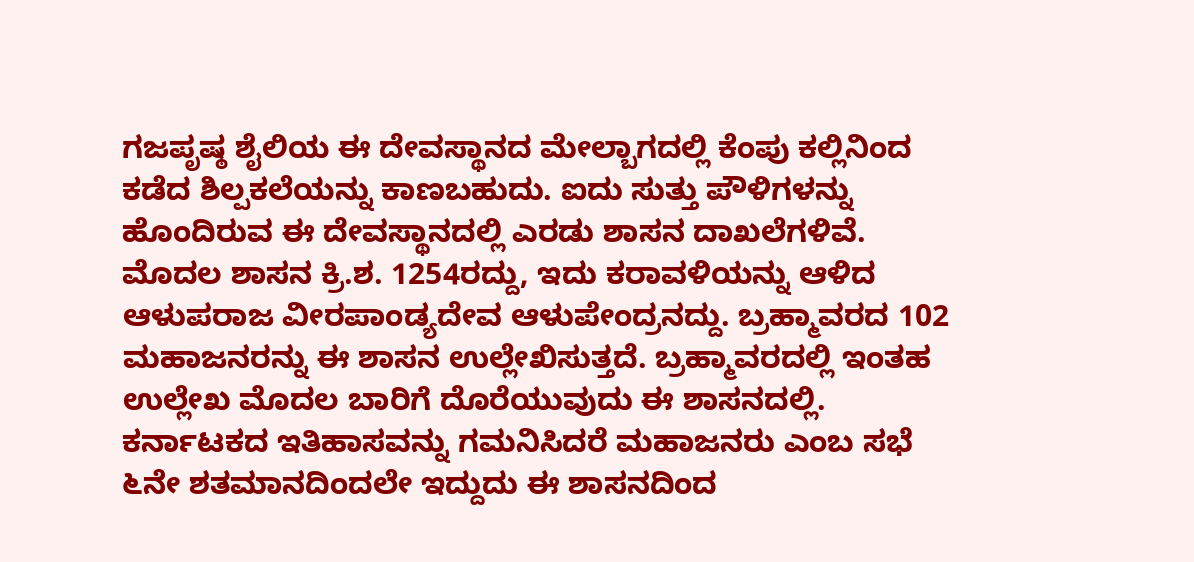ಗಜಪೃಷ್ಠ ಶೈಲಿಯ ಈ ದೇವಸ್ಥಾನದ ಮೇಲ್ಬಾಗದಲ್ಲಿ ಕೆಂಪು ಕಲ್ಲಿನಿಂದ ಕಡೆದ ಶಿಲ್ಪಕಲೆಯನ್ನು ಕಾಣಬಹುದು. ಐದು ಸುತ್ತು ಪೌಳಿಗಳನ್ನು ಹೊಂದಿರುವ ಈ ದೇವಸ್ಥಾನದಲ್ಲಿ ಎರಡು ಶಾಸನ ದಾಖಲೆಗಳಿವೆ. ಮೊದಲ ಶಾಸನ ಕ್ರಿ.ಶ. 1254ರದ್ದು, ಇದು ಕರಾವಳಿಯನ್ನು ಆಳಿದ ಆಳುಪರಾಜ ವೀರಪಾಂಡ್ಯದೇವ ಆಳುಪೇಂದ್ರನದ್ದು. ಬ್ರಹ್ಮಾವರದ 102 ಮಹಾಜನರನ್ನು ಈ ಶಾಸನ ಉಲ್ಲೇಖಿಸುತ್ತದೆ. ಬ್ರಹ್ಮಾವರದಲ್ಲಿ ಇಂತಹ ಉಲ್ಲೇಖ ಮೊದಲ ಬಾರಿಗೆ ದೊರೆಯುವುದು ಈ ಶಾಸನದಲ್ಲಿ. ಕರ್ನಾಟಕದ ಇತಿಹಾಸವನ್ನು ಗಮನಿಸಿದರೆ ಮಹಾಜನರು ಎಂಬ ಸಭೆ ೬ನೇ ಶತಮಾನದಿಂದಲೇ ಇದ್ದುದು ಈ ಶಾಸನದಿಂದ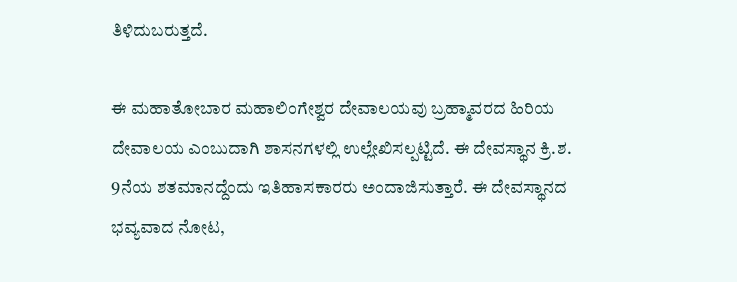ತಿಳಿದುಬರುತ್ತದೆ.

ಈ ಮಹಾತೋಬಾರ ಮಹಾಲಿಂಗೇಶ್ವರ ದೇವಾಲಯವು ಬ್ರಹ್ಮಾವರದ ಹಿರಿಯ ದೇವಾಲಯ ಎಂಬುದಾಗಿ ಶಾಸನಗಳಲ್ಲಿ ಉಲ್ಲೇಖಿಸಲ್ಪಟ್ಟಿದೆ. ಈ ದೇವಸ್ಥಾನ ಕ್ರಿ.ಶ. 9ನೆಯ ಶತಮಾನದ್ದೆಂದು ಇತಿಹಾಸಕಾರರು ಅಂದಾಜಿಸುತ್ತಾರೆ. ಈ ದೇವಸ್ಥಾನದ ಭವ್ಯವಾದ ನೋಟ,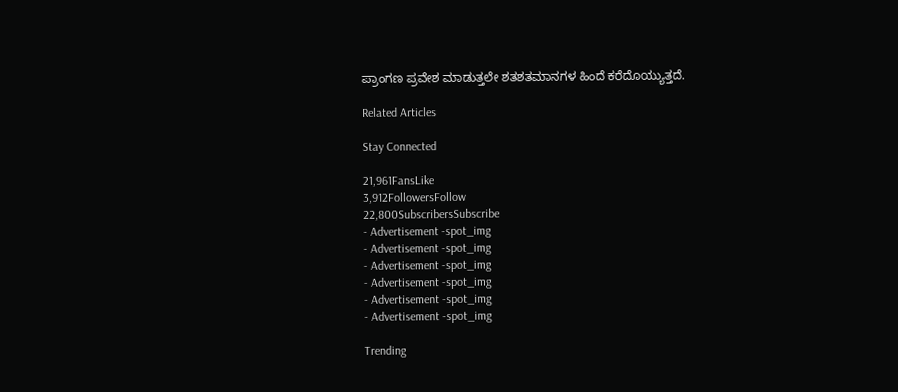ಪ್ರಾಂಗಣ ಪ್ರವೇಶ ಮಾಡುತ್ತಲೇ ಶತಶತಮಾನಗಳ ಹಿಂದೆ ಕರೆದೊಯ್ಯುತ್ತದೆ.

Related Articles

Stay Connected

21,961FansLike
3,912FollowersFollow
22,800SubscribersSubscribe
- Advertisement -spot_img
- Advertisement -spot_img
- Advertisement -spot_img
- Advertisement -spot_img
- Advertisement -spot_img
- Advertisement -spot_img

Trending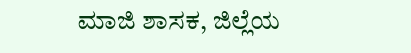ಮಾಜಿ ಶಾಸಕ, ಜಿಲ್ಲೆಯ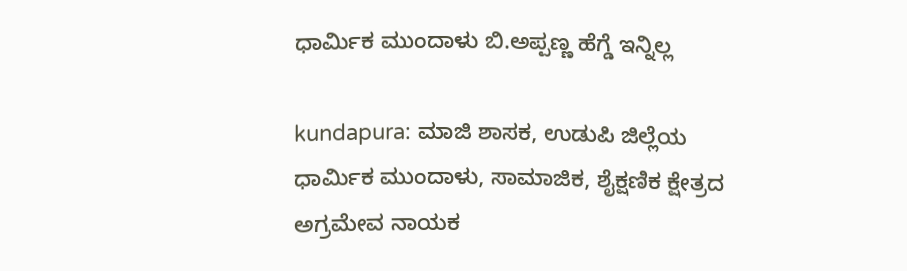ಧಾರ್ಮಿಕ ಮುಂದಾಳು ಬಿ.ಅಪ್ಪಣ್ಣ ಹೆಗ್ಡೆ ಇನ್ನಿಲ್ಲ

kundapura: ಮಾಜಿ ಶಾಸಕ, ಉಡುಪಿ ಜಿಲ್ಲೆಯ ಧಾರ್ಮಿಕ ಮುಂದಾಳು, ಸಾಮಾಜಿಕ, ಶೈಕ್ಷಣಿಕ ಕ್ಷೇತ್ರದ ಅಗ್ರಮೇವ ನಾಯಕ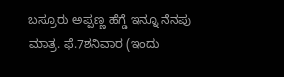ಬಸ್ರೂರು ಅಪ್ಪಣ್ಣ ಹೆಗ್ಡೆ ಇನ್ನೂ ನೆನಪು ಮಾತ್ರ. ಫೆ.7ಶನಿವಾರ (ಇಂದು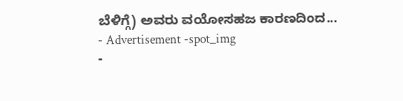ಬೆಳಿಗ್ಗೆ) ಅವರು ವಯೋಸಹಜ ಕಾರಣದಿಂದ...
- Advertisement -spot_img
-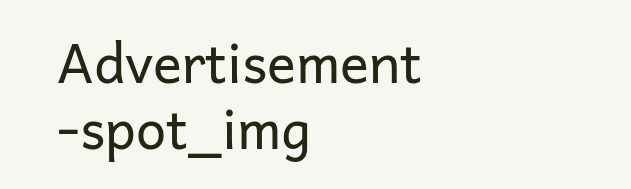Advertisement -spot_img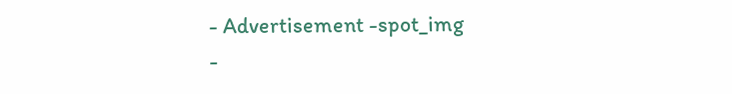- Advertisement -spot_img
-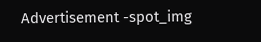Advertisement -spot_img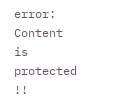error: Content is protected !!